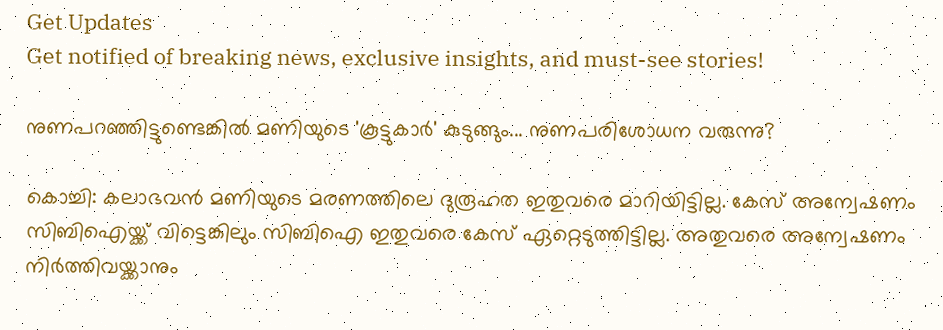Get Updates
Get notified of breaking news, exclusive insights, and must-see stories!

നുണപറഞ്ഞിട്ടുണ്ടെങ്കില്‍ മണിയുടെ 'കൂട്ടുകാര്‍' കുടുങ്ങും... നുണപരിശോധന വരുന്നു?

കൊച്ചി: കലാഭവന്‍ മണിയുടെ മരണത്തിലെ ദുരൂഹത ഇതുവരെ മാറിയിട്ടില്ല. കേസ് അന്വേഷണം സിബിഐയ്ക്ക് വിട്ടെങ്കിലും സിബിഐ ഇതുവരെ കേസ് ഏറ്റെടുത്തിട്ടില്ല. അതുവരെ അന്വേഷണം നിര്‍ത്തിവയ്ക്കാനും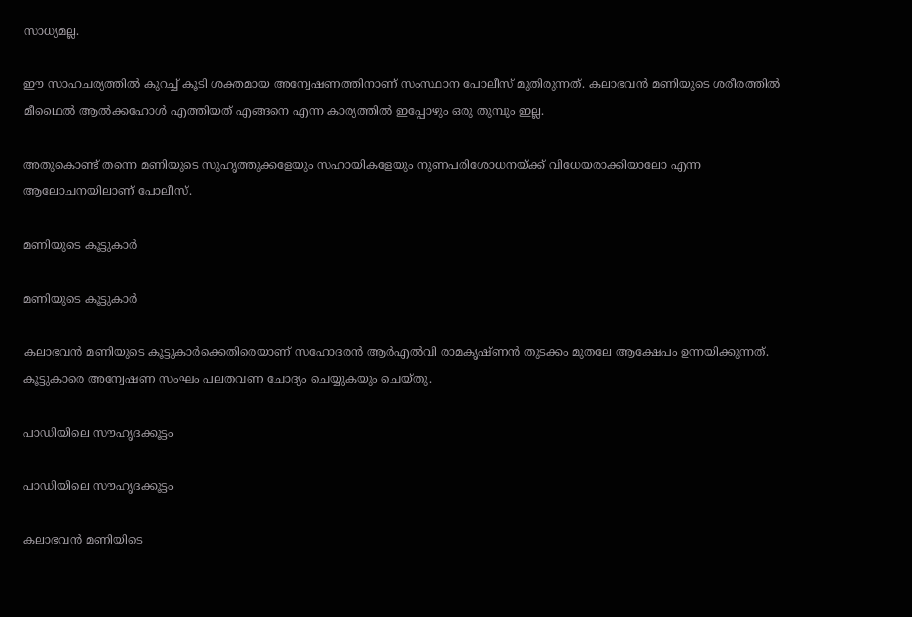സാധ്യമല്ല.

ഈ സാഹചര്യത്തില്‍ കുറച്ച് കൂടി ശക്തമായ അന്വേഷണത്തിനാണ് സംസ്ഥാന പോലീസ് മുതിരുന്നത്. കലാഭവന്‍ മണിയുടെ ശരീരത്തില്‍ മീഥൈല്‍ ആല്‍ക്കഹോള്‍ എത്തിയത് എങ്ങനെ എന്ന കാര്യത്തില്‍ ഇപ്പോഴും ഒരു തുമ്പും ഇല്ല.

അതുകൊണ്ട് തന്നെ മണിയുടെ സുഹൃത്തുക്കളേയും സഹായികളേയും നുണപരിശോധനയ്ക്ക് വിധേയരാക്കിയാലോ എന്ന ആലോചനയിലാണ് പോലീസ്.

മണിയുടെ കൂട്ടുകാര്‍

മണിയുടെ കൂട്ടുകാര്‍

കലാഭവന്‍ മണിയുടെ കൂട്ടുകാര്‍ക്കെതിരെയാണ് സഹോദരന്‍ ആര്‍എല്‍വി രാമകൃഷ്ണന്‍ തുടക്കം മുതലേ ആക്ഷേപം ഉന്നയിക്കുന്നത്. കൂട്ടുകാരെ അന്വേഷണ സംഘം പലതവണ ചോദ്യം ചെയ്യുകയും ചെയ്തു.

പാഡിയിലെ സൗഹൃദക്കൂട്ടം

പാഡിയിലെ സൗഹൃദക്കൂട്ടം

കലാഭവന്‍ മണിയിടെ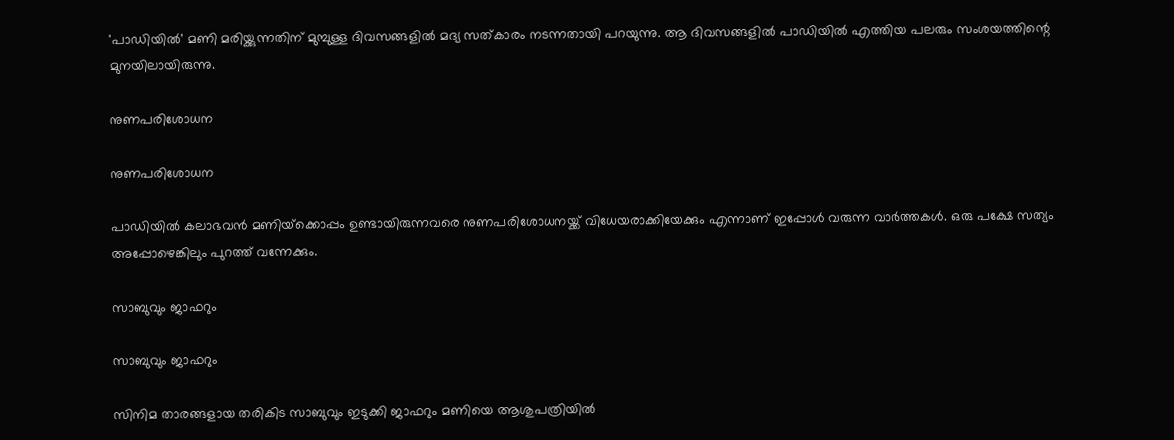'പാഡിയില്‍' മണി മരിയ്ക്കുന്നതിന് മുമ്പുള്ള ദിവസങ്ങളില്‍ മദ്യ സത്കാരം നടന്നതായി പറയുന്നു. ആ ദിവസങ്ങളില്‍ പാഡിയില്‍ എത്തിയ പലരും സംശയത്തിന്റെ മുനയിലായിരുന്നു.

നുണപരിശോധന

നുണപരിശോധന

പാഡിയില്‍ കലാഭവന്‍ മണിയ്‌ക്കൊപ്പം ഉണ്ടായിരുന്നവരെ നുണപരിശോധനയ്ക്ക് വിധേയരാക്കിയേക്കും എന്നാണ് ഇപ്പോള്‍ വരുന്ന വാര്‍ത്തകള്‍. ഒരു പക്ഷേ സത്യം അപ്പോഴെങ്കിലും പുറത്ത് വന്നേക്കും.

സാബുവും ജാഫറും

സാബുവും ജാഫറും

സിനിമ താരങ്ങളായ തരികിട സാബുവും ഇടുക്കി ജാഫറും മണിയെ ആശുപത്രിയില്‍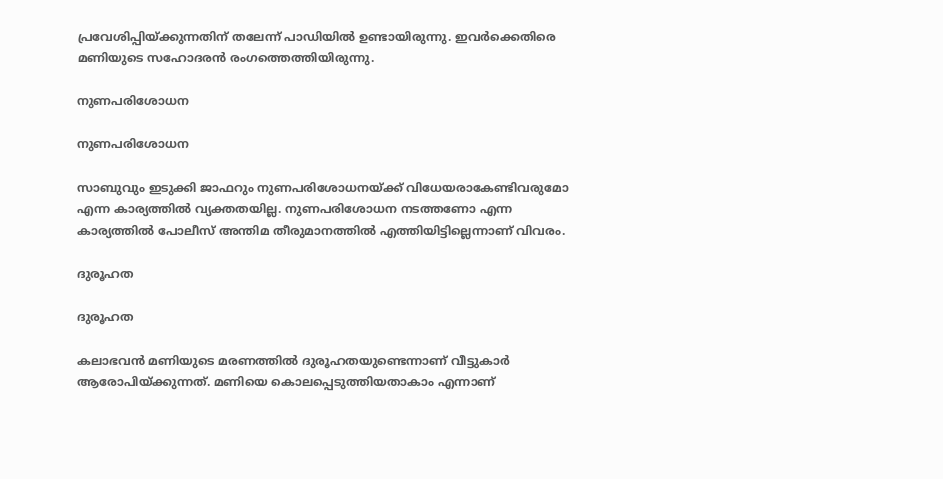പ്രവേശിപ്പിയ്ക്കുന്നതിന് തലേന്ന് പാഡിയില്‍ ഉണ്ടായിരുന്നു. ഇവര്‍ക്കെതിരെ മണിയുടെ സഹോദരന്‍ രംഗത്തെത്തിയിരുന്നു.

നുണപരിശോധന

നുണപരിശോധന

സാബുവും ഇടുക്കി ജാഫറും നുണപരിശോധനയ്ക്ക് വിധേയരാകേണ്ടിവരുമോ എന്ന കാര്യത്തില്‍ വ്യക്തതയില്ല. നുണപരിശോധന നടത്തണോ എന്ന കാര്യത്തില്‍ പോലീസ് അന്തിമ തീരുമാനത്തില്‍ എത്തിയിട്ടില്ലെന്നാണ് വിവരം.

ദുരൂഹത

ദുരൂഹത

കലാഭവന്‍ മണിയുടെ മരണത്തില്‍ ദുരൂഹതയുണ്ടെന്നാണ് വീട്ടുകാര്‍ ആരോപിയ്ക്കുന്നത്. മണിയെ കൊലപ്പെടുത്തിയതാകാം എന്നാണ്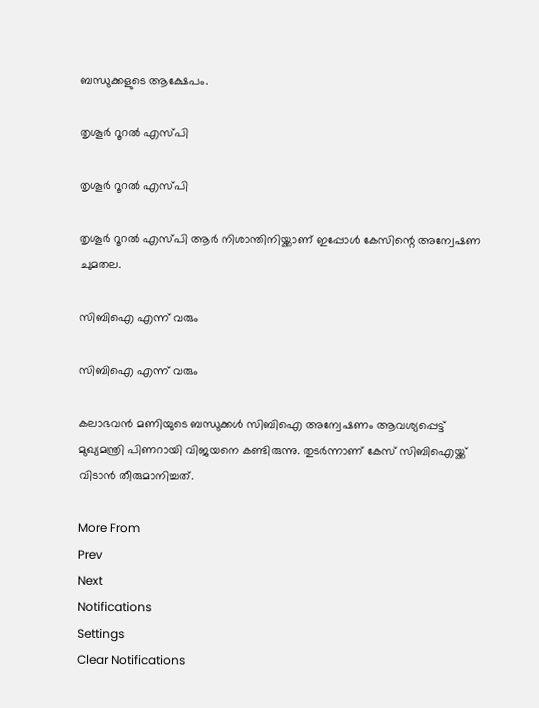ബന്ധുക്കളുടെ ആക്ഷേപം.

തൃശൂര്‍ റൂറല്‍ എസ്പി

തൃശൂര്‍ റൂറല്‍ എസ്പി

തൃശൂര്‍ റൂറല്‍ എസ്പി ആര്‍ നിശാന്തിനിയ്ക്കാണ് ഇപ്പോള്‍ കേസിന്റെ അന്വേഷണ ചുമതല.

സിബിഐ എന്ന് വരും

സിബിഐ എന്ന് വരും

കലാഭവന്‍ മണിയുടെ ബന്ധുക്കള്‍ സിബിഐ അന്വേഷണം ആവശ്യപ്പെട്ട് മുഖ്യമന്ത്രി പിണറായി വിജയനെ കണ്ടിരുന്നു. തുടര്‍ന്നാണ് കേസ് സിബിഐയ്ക്ക് വിടാന്‍ തീരുമാനിച്ചത്.

More From
Prev
Next
Notifications
Settings
Clear Notifications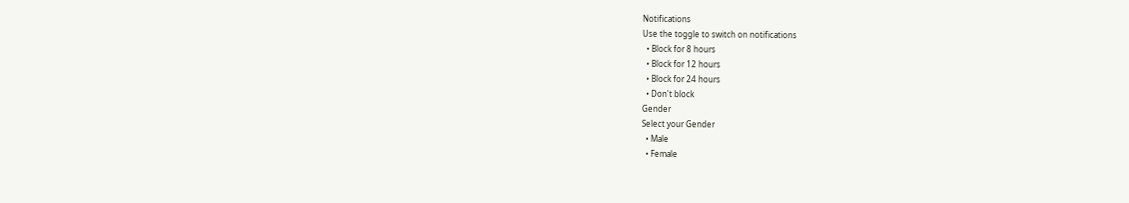Notifications
Use the toggle to switch on notifications
  • Block for 8 hours
  • Block for 12 hours
  • Block for 24 hours
  • Don't block
Gender
Select your Gender
  • Male
  • Female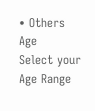• Others
Age
Select your Age Range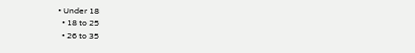• Under 18
  • 18 to 25
  • 26 to 35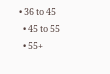• 36 to 45
  • 45 to 55
  • 55+